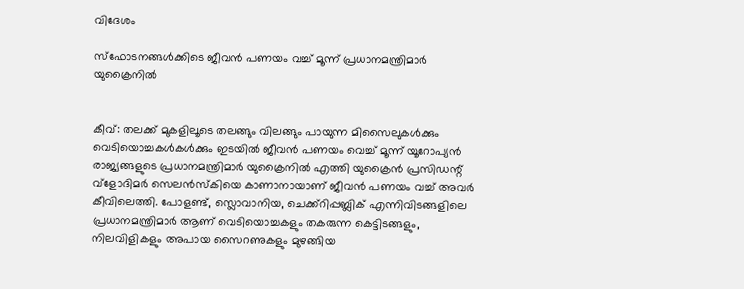വിദേശം

സ്‌ഫോടനങ്ങള്‍ക്കിടെ ജീവന്‍ പണയം വച്ച് മൂന്ന് പ്രധാനമന്ത്രിമാര്‍ യുക്രൈനില്‍


കീവ്: തലക്ക് മുകളിലൂടെ തലങ്ങും വിലങ്ങും പായുന്ന മിസൈലുകള്‍ക്കും വെടിയൊച്ചകള്‍കള്‍ക്കും ഇടയില്‍ ജീവന്‍ പണയം വെച്ച് മൂന്ന് യൂറോപ്യന്‍ രാജ്യങ്ങളുടെ പ്രധാനമന്ത്രിമാര്‍ യുക്രൈനില്‍ എത്തി യുക്രൈന്‍ പ്രസിഡന്റ് വ്‌ളോദിമര്‍ സെലന്‍സ്‌കിയെ കാണാനായാണ് ജീവൻ പണയം വച്ച് അവര്‍ കീവിലെത്തി. പോളണ്ട്, സ്ലൊവാനിയ, ചെക്ക്‌റിപ്പബ്ലിക് എന്നിവിടങ്ങളിലെ പ്രധാനമന്ത്രിമാര്‍ ആണ് വെടിയൊച്ചകളും തകരുന്ന കെട്ടിടങ്ങളും, നിലവിളികളും അപായ സൈറണുകളും മുഴങ്ങിയ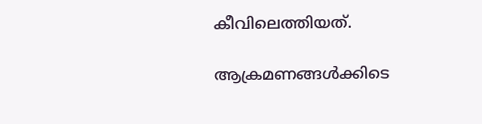കീവിലെത്തിയത്.

ആക്രമണങ്ങള്‍ക്കിടെ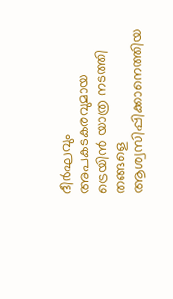ദീര്‍ഘവും അപകടകരവുമായ ട്രെയിന്‍ യാത്ര നടത്തി തങ്ങളെ ആശ്വസിപ്പിക്കാനെത്തിയ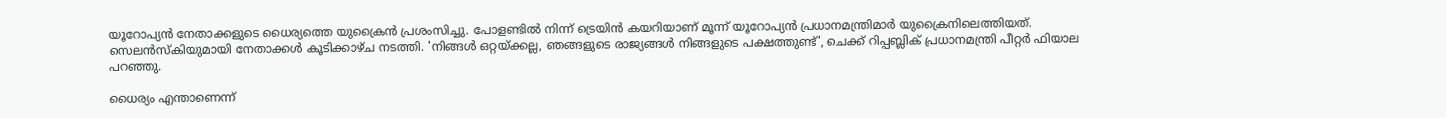യൂറോപ്യന്‍ നേതാക്കളുടെ ധൈര്യത്തെ യുക്രൈന്‍ പ്രശംസിച്ചു. പോളണ്ടില്‍ നിന്ന് ട്രെയിന്‍ കയറിയാണ് മൂന്ന് യൂറോപ്യന്‍ പ്രധാനമന്ത്രിമാര്‍ യുക്രൈനിലെത്തിയത്. സെലന്‍സ്‌കിയുമായി നേതാക്കള്‍ കൂടിക്കാഴ്ച നടത്തി. 'നിങ്ങള്‍ ഒറ്റയ്ക്കല്ല, ഞങ്ങളുടെ രാജ്യങ്ങള്‍ നിങ്ങളുടെ പക്ഷത്തുണ്ട്', ചെക്ക് റിപ്പബ്ലിക് പ്രധാനമന്ത്രി പീറ്റര്‍ ഫിയാല പറഞ്ഞു.

ധൈര്യം എന്താണെന്ന്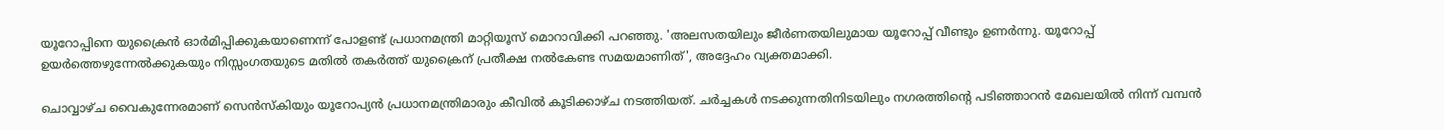യൂറോപ്പിനെ യുക്രൈന്‍ ഓര്‍മിപ്പിക്കുകയാണെന്ന് പോളണ്ട് പ്രധാനമന്ത്രി മാറ്റിയൂസ് മൊറാവിക്കി പറഞ്ഞു. 'അലസതയിലും ജീര്‍ണതയിലുമായ യൂറോപ്പ് വീണ്ടും ഉണര്‍ന്നു. യൂറോപ്പ് ഉയര്‍ത്തെഴുന്നേല്‍ക്കുകയും നിസ്സംഗതയുടെ മതില്‍ തകര്‍ത്ത് യുക്രൈന് പ്രതീക്ഷ നല്‍കേണ്ട സമയമാണിത്', അദ്ദേഹം വ്യക്തമാക്കി.

ചൊവ്വാഴ്ച വൈകുന്നേരമാണ് സെന്‍സ്‌കിയും യൂറോപ്യന്‍ പ്രധാനമന്ത്രിമാരും കീവില്‍ കൂടിക്കാഴ്ച നടത്തിയത്. ചര്‍ച്ചകള്‍ നടക്കുന്നതിനിടയിലും നഗരത്തിന്റെ പടിഞ്ഞാറന്‍ മേഖലയില്‍ നിന്ന് വമ്പന്‍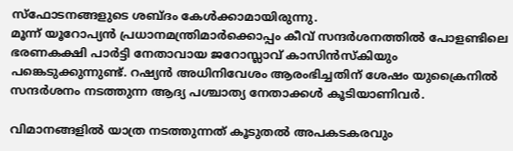സ്‌ഫോടനങ്ങളുടെ ശബ്ദം കേള്‍ക്കാമായിരുന്നു.
മൂന്ന് യൂറോപ്യന്‍ പ്രധാനമന്ത്രിമാര്‍ക്കൊപ്പം കീവ് സന്ദര്‍ശനത്തില്‍ പോളണ്ടിലെ ഭരണകക്ഷി പാര്‍ട്ടി നേതാവായ ജറോസ്ലാവ് കാസിന്‍സ്‌കിയും പങ്കെടുക്കുന്നുണ്ട്. റഷ്യന്‍ അധിനിവേശം ആരംഭിച്ചതിന് ശേഷം യുക്രൈനില്‍ സന്ദര്‍ശനം നടത്തുന്ന ആദ്യ പശ്ചാത്യ നേതാക്കള്‍ കൂടിയാണിവര്‍.

വിമാനങ്ങളില്‍ യാത്ര നടത്തുന്നത് കൂടുതല്‍ അപകടകരവും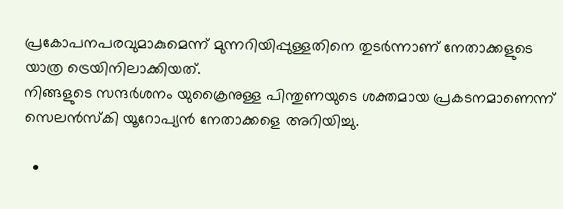പ്രകോപനപരവുമാകുമെന്ന് മുന്നറിയിപ്പുള്ളതിനെ തുടര്‍ന്നാണ് നേതാക്കളുടെ യാത്ര ട്രെയിനിലാക്കിയത്.
നിങ്ങളുടെ സന്ദര്‍ശനം യുക്രൈനുള്ള പിന്തുണയുടെ ശക്തമായ പ്രകടനമാണെന്ന് സെലന്‍സ്‌കി യൂറോപ്യന്‍ നേതാക്കളെ അറിയിച്ചു.

  •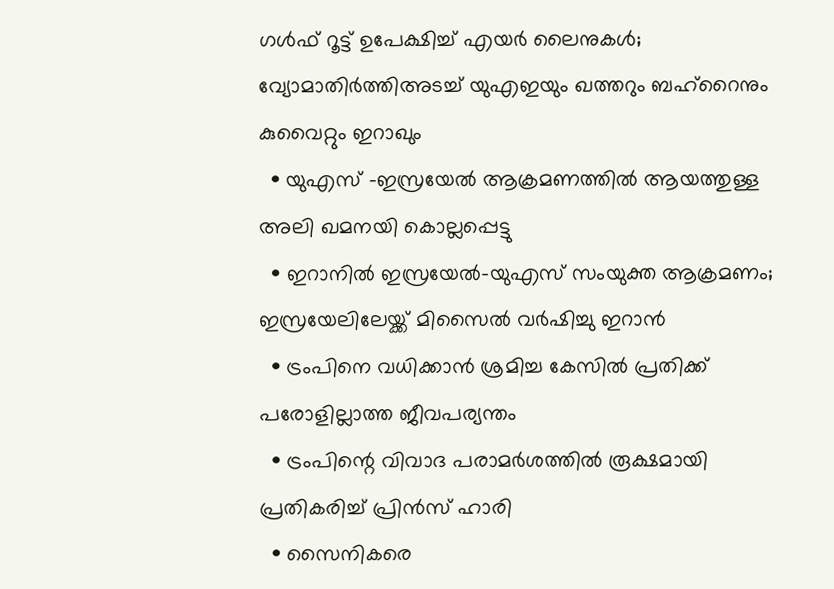ഗള്‍ഫ് റൂട്ട് ഉപേക്ഷിച്ച് എയര്‍ ലൈനുകള്‍; വ്യോമാതിര്‍ത്തിഅടച്ച് യുഎഇയും ഖത്തറും ബഹ്റൈനും കുവൈറ്റും ഇറാഖും
  • യുഎസ് -ഇസ്രയേല്‍ ആക്രമണത്തില്‍ ആയത്തുള്ള അലി ഖമനയി കൊല്ലപ്പെട്ടു
  • ഇറാനില്‍ ഇസ്രയേല്‍-യുഎസ് സംയുക്ത ആക്രമണം; ഇസ്രയേലിലേയ്ക്ക് മിസൈല്‍ വര്‍ഷിച്ചു ഇറാന്‍
  • ട്രംപിനെ വധിക്കാന്‍ ശ്രമിച്ച കേസില്‍ പ്രതിക്ക് പരോളില്ലാത്ത ജീവപര്യന്തം
  • ട്രംപിന്റെ വിവാദ പരാമര്‍ശത്തില്‍ രൂക്ഷമായി പ്രതികരിച്ച് പ്രിന്‍സ് ഹാരി
  • സൈനികരെ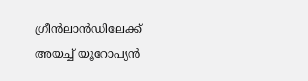ഗ്രീന്‍ലാന്‍ഡിലേക്ക് അയച്ച് യൂറോപ്യന്‍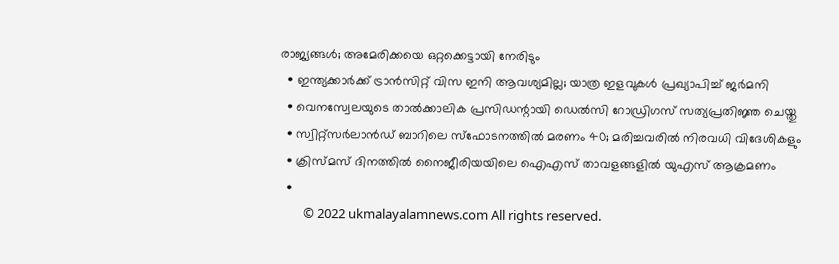രാജ്യങ്ങള്‍; അമേരിക്കയെ ഒറ്റക്കെട്ടായി നേരിടും
  • ഇന്ത്യക്കാര്‍ക്ക് ട്രാന്‍സിറ്റ് വിസ ഇനി ആവശ്യമില്ല; യാത്ര ഇളവുകള്‍ പ്രഖ്യാപിച്ച് ജര്‍മനി
  • വെനസ്വേലയുടെ താല്‍ക്കാലിക പ്രസിഡന്റായി ഡെല്‍സി റോഡ്രിഗസ് സത്യപ്രതിജ്ഞ ചെയ്തു
  • സ്വിറ്റ്‌സര്‍ലാന്‍ഡ് ബാറിലെ സ്‌ഫോടനത്തില്‍ മരണം 40; മരിച്ചവരില്‍ നിരവധി വിദേശികളും
  • ക്രിസ്മസ് ദിനത്തില്‍ നൈജീരിയയിലെ ഐഎസ് താവളങ്ങളില്‍ യുഎസ് ആക്രമണം
  •
        © 2022 ukmalayalamnews.com All rights reserved.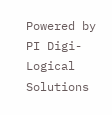Powered by PI Digi-Logical Solutions